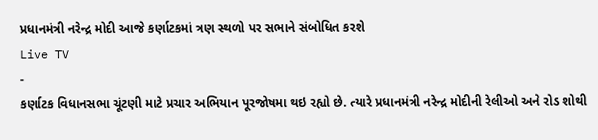પ્રધાનમંત્રી નરેન્દ્ર મોદી આજે કર્ણાટકમાં ત્રણ સ્થળો પર સભાને સંબોધિત કરશે
Live TV
-
કર્ણાટક વિધાનસભા ચૂંટણી માટે પ્રચાર અભિયાન પૂરજોષમા થઇ રહ્યો છે. ત્યારે પ્રધાનમંત્રી નરેન્દ્ર મોદીની રેલીઓ અને રોડ શોથી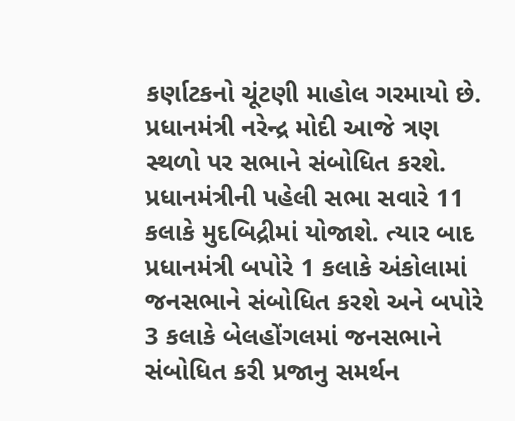કર્ણાટકનો ચૂંટણી માહોલ ગરમાયો છે. પ્રધાનમંત્રી નરેન્દ્ર મોદી આજે ત્રણ સ્થળો પર સભાને સંબોધિત કરશે. પ્રધાનમંત્રીની પહેલી સભા સવારે 11 કલાકે મુદબિદ્રીમાં યોજાશે. ત્યાર બાદ પ્રધાનમંત્રી બપોરે 1 કલાકે અંકોલામાં જનસભાને સંબોધિત કરશે અને બપોરે 3 કલાકે બેલહોંગલમાં જનસભાને સંબોધિત કરી પ્રજાનુ સમર્થન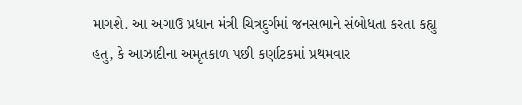માગશે. આ અગાઉ પ્રધાન મંત્રી ચિત્રદુર્ગમાં જનસભાને સંબોધતા કરતા કહ્યુ હતુ, કે આઝાદીના અમૃતકાળ પછી કર્ણાટકમાં પ્રથમવાર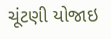ચૂંટણી યોજાઇ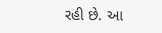રહી છે. આ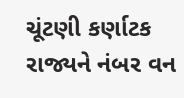ચૂંટણી કર્ણાટક રાજ્યને નંબર વન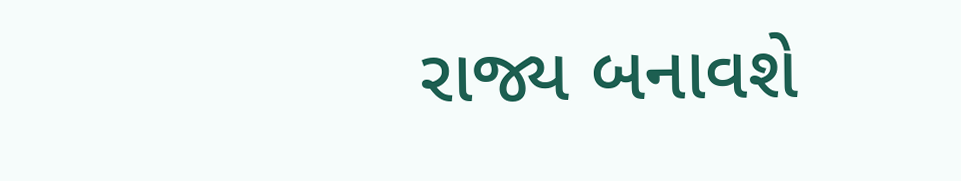રાજ્ય બનાવશે